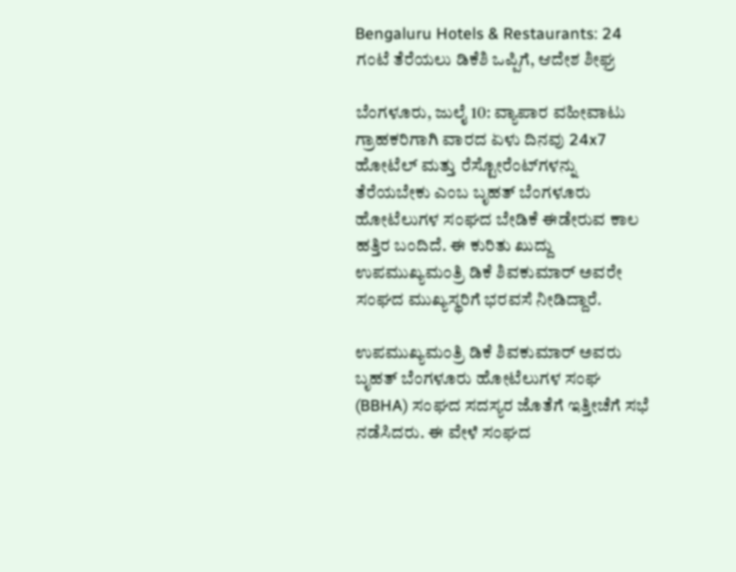Bengaluru Hotels & Restaurants: 24 ಗಂಟೆ ತೆರೆಯಲು ಡಿಕೆಶಿ ಒಪ್ಪಿಗೆ, ಆದೇಶ ಶೀಘ್ರ

ಬೆಂಗಳೂರು, ಜುಲೈ 10: ವ್ಯಾಪಾರ ವಹೀವಾಟು ಗ್ರಾಹಕರಿಗಾಗಿ ವಾರದ ಏಳು ದಿನವು 24x7 ಹೋಟೆಲ್ ಮತ್ತು ರೆಸ್ಟೋರೆಂಟ್‌ಗಳನ್ನು ತೆರೆಯಬೇಕು ಎಂಬ ಬೃಹತ್ ಬೆಂಗಳೂರು ಹೋಟೆಲುಗಳ ಸಂಘದ ಬೇಡಿಕೆ ಈಡೇರುವ ಕಾಲ ಹತ್ತಿರ ಬಂದಿದೆ. ಈ ಕುರಿತು ಖುದ್ದು ಉಪಮುಖ್ಯಮಂತ್ರಿ ಡಿಕೆ ಶಿವಕುಮಾರ್ ಅವರೇ ಸಂಘದ ಮುಖ್ಯಸ್ಥರಿಗೆ ಭರವಸೆ ನೀಡಿದ್ದಾರೆ.

ಉಪಮುಖ್ಯಮಂತ್ರಿ ಡಿಕೆ ಶಿವಕುಮಾರ್ ಅವರು ಬೃಹತ್ ಬೆಂಗಳೂರು ಹೋಟೆಲುಗಳ ಸಂಘ (BBHA) ಸಂಘದ ಸದಸ್ಯರ ಜೊತೆಗೆ ಇತ್ತೀಚೆಗೆ ಸಭೆ ನಡೆಸಿದರು. ಈ ವೇಳೆ ಸಂಘದ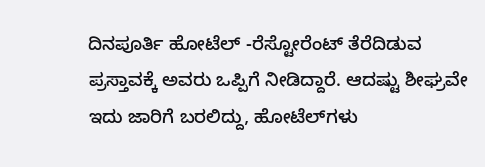ದಿನಪೂರ್ತಿ ಹೋಟೆಲ್ -ರೆಸ್ಟೋರೆಂಟ್ ತೆರೆದಿಡುವ ಪ್ರಸ್ತಾವಕ್ಕೆ ಅವರು ಒಪ್ಪಿಗೆ ನೀಡಿದ್ದಾರೆ. ಆದಷ್ಟು ಶೀಘ್ರವೇ ಇದು ಜಾರಿಗೆ ಬರಲಿದ್ದು, ಹೋಟೆಲ್‌ಗಳು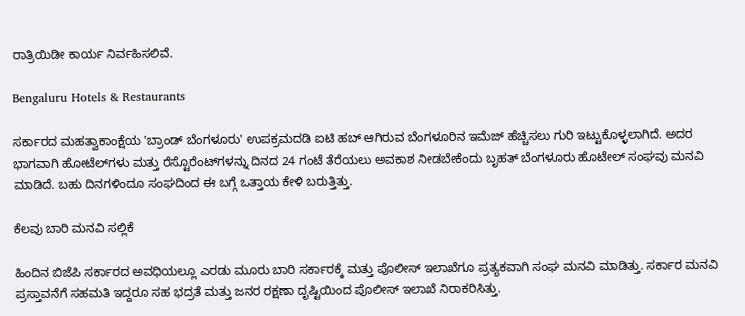ರಾತ್ರಿಯಿಡೀ ಕಾರ್ಯ ನಿರ್ವಹಿಸಲಿವೆ.

Bengaluru Hotels & Restaurants

ಸರ್ಕಾರದ ಮಹತ್ವಾಕಾಂಕ್ಷೆಯ 'ಬ್ರಾಂಡ್ ಬೆಂಗಳೂರು' ಉಪಕ್ರಮದಡಿ ಐಟಿ ಹಬ್ ಆಗಿರುವ ಬೆಂಗಳೂರಿನ ಇಮೆಜ್ ಹೆಚ್ಚಿಸಲು ಗುರಿ ಇಟ್ಟುಕೊಳ್ಳಲಾಗಿದೆ. ಅದರ ಭಾಗವಾಗಿ ಹೋಟೆಲ್‌ಗಳು ಮತ್ತು ರೆಸ್ಟೊರೆಂಟ್‌ಗಳನ್ನು ದಿನದ 24 ಗಂಟೆ ತೆರೆಯಲು ಅವಕಾಶ ನೀಡಬೇಕೆಂದು ಬೃಹತ್ ಬೆಂಗಳೂರು ಹೊಟೇಲ್ ಸಂಘವು ಮನವಿ ಮಾಡಿದೆ. ಬಹು ದಿನಗಳಿಂದೂ ಸಂಘದಿಂದ ಈ ಬಗ್ಗೆ ಒತ್ತಾಯ ಕೇಳಿ ಬರುತ್ತಿತ್ತು.

ಕೆಲವು ಬಾರಿ ಮನವಿ ಸಲ್ಲಿಕೆ

ಹಿಂದಿನ ಬಿಜೆಪಿ ಸರ್ಕಾರದ ಅವಧಿಯಲ್ಲೂ ಎರಡು ಮೂರು ಬಾರಿ ಸರ್ಕಾರಕ್ಕೆ ಮತ್ತು ಪೊಲೀಸ್ ಇಲಾಖೆಗೂ ಪ್ರತ್ಯಕವಾಗಿ ಸಂಘ ಮನವಿ ಮಾಡಿತ್ತು. ಸರ್ಕಾರ ಮನವಿ ಪ್ರಸ್ತಾವನೆಗೆ ಸಹಮತಿ ಇದ್ದರೂ ಸಹ ಭದ್ರತೆ ಮತ್ತು ಜನರ ರಕ್ಷಣಾ ದೃಷ್ಟಿಯಿಂದ ಪೊಲೀಸ್ ಇಲಾಖೆ ನಿರಾಕರಿಸಿತ್ತು.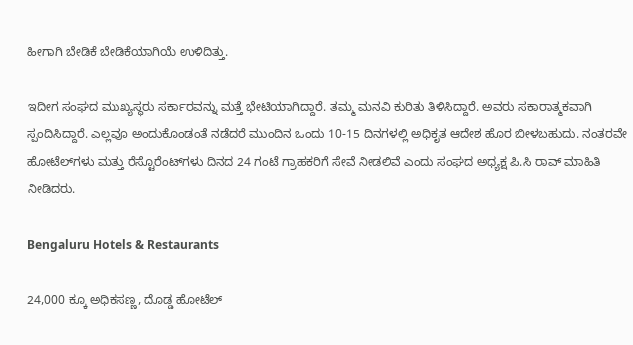ಹೀಗಾಗಿ ಬೇಡಿಕೆ ಬೇಡಿಕೆಯಾಗಿಯೆ ಉಳಿದಿತ್ತು.

ಇದೀಗ ಸಂಘದ ಮುಖ್ಯಸ್ಥರು ಸರ್ಕಾರವನ್ನು ಮತ್ತೆ ಭೇಟಿಯಾಗಿದ್ದಾರೆ. ತಮ್ಮ ಮನವಿ ಕುರಿತು ತಿಳಿಸಿದ್ದಾರೆ. ಅವರು ಸಕಾರಾತ್ಮಕವಾಗಿ ಸ್ಪಂದಿಸಿದ್ದಾರೆ. ಎಲ್ಲವೂ ಅಂದುಕೊಂಡಂತೆ ನಡೆದರೆ ಮುಂದಿನ ಒಂದು 10-15 ದಿನಗಳಲ್ಲಿ ಅಧಿಕೃತ ಆದೇಶ ಹೊರ ಬೀಳಬಹುದು. ನಂತರವೇ ಹೋಟೆಲ್‌ಗಳು ಮತ್ತು ರೆಸ್ಟೊರೆಂಟ್‌ಗಳು ದಿನದ 24 ಗಂಟೆ ಗ್ರಾಹಕರಿಗೆ ಸೇವೆ ನೀಡಲಿವೆ ಎಂದು ಸಂಘದ ಅಧ್ಯಕ್ಷ ಪಿ.ಸಿ ರಾವ್ ಮಾಹಿತಿ ನೀಡಿದರು.

Bengaluru Hotels & Restaurants

24,000 ಕ್ಕೂ ಅಧಿಕಸಣ್ಣ, ದೊಡ್ಡ ಹೋಟೆಲ್‌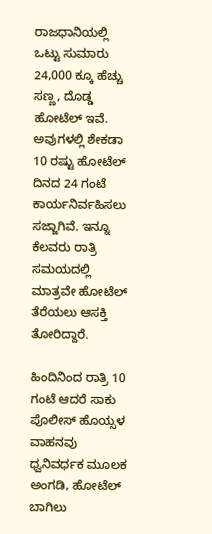ರಾಜಧಾನಿಯಲ್ಲಿ ಒಟ್ಟು ಸುಮಾರು 24,000 ಕ್ಕೂ ಹೆಚ್ಚು ಸಣ್ಣ, ದೊಡ್ಡ ಹೋಟೆಲ್‌ ಇವೆ. ಅವುಗಳಲ್ಲಿ ಶೇಕಡಾ 10 ರಷ್ಟು ಹೋಟೆಲ್ ದಿನದ 24 ಗಂಟೆ ಕಾರ್ಯನಿರ್ವಹಿಸಲು ಸಜ್ಜಾಗಿವೆ. ಇನ್ನೂ ಕೆಲವರು ರಾತ್ರಿ ಸಮಯದಲ್ಲಿ ಮಾತ್ರವೇ ಹೋಟೆಲ್ ತೆರೆಯಲು ಆಸಕ್ತಿ ತೋರಿದ್ದಾರೆ.

ಹಿಂದಿನಿಂದ ರಾತ್ರಿ 10 ಗಂಟೆ ಆದರೆ ಸಾಕು ಪೊಲೀಸ್ ಹೊಯ್ಸಳ ವಾಹನವು ಧ್ವನಿವರ್ಧಕ ಮೂಲಕ ಅಂಗಡಿ, ಹೋಟೆಲ್ ಬಾಗಿಲು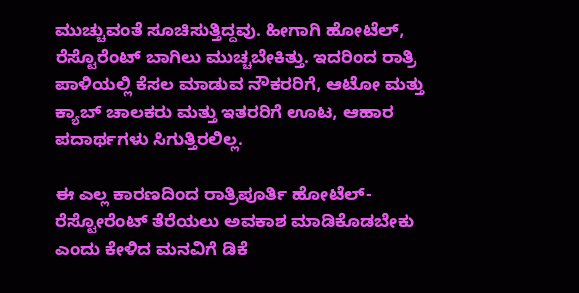ಮುಚ್ಚುವಂತೆ ಸೂಚಿಸುತ್ತಿದ್ದವು. ಹೀಗಾಗಿ ಹೋಟೆಲ್, ರೆಸ್ಟೊರೆಂಟ್ ಬಾಗಿಲು ಮುಚ್ಚಬೇಕಿತ್ತು. ಇದರಿಂದ ರಾತ್ರಿ ಪಾಳಿಯಲ್ಲಿ ಕೆಸಲ ಮಾಡುವ ನೌಕರರಿಗೆ, ಆಟೋ ಮತ್ತು ಕ್ಯಾಬ್ ಚಾಲಕರು ಮತ್ತು ಇತರರಿಗೆ ಊಟ, ಆಹಾರ ಪದಾರ್ಥಗಳು ಸಿಗುತ್ತಿರಲಿಲ್ಲ.

ಈ ಎಲ್ಲ ಕಾರಣದಿಂದ ರಾತ್ರಿಪೂರ್ತಿ ಹೋಟೆಲ್-ರೆಸ್ಟೋರೆಂಟ್ ತೆರೆಯಲು ಅವಕಾಶ ಮಾಡಿಕೊಡಬೇಕು ಎಂದು ಕೇಳಿದ ಮನವಿಗೆ ಡಿಕೆ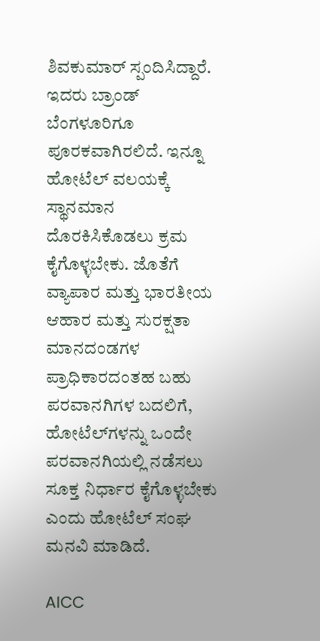ಶಿವಕುಮಾರ್ ಸ್ಪಂದಿಸಿದ್ದಾರೆ. ಇದರು ಬ್ರಾಂಡ್ ಬೆಂಗಳೂರಿಗೂ ಪೂರಕವಾಗಿರಲಿದೆ. ಇನ್ನೂ ಹೋಟೆಲ್ ವಲಯಕ್ಕೆ ಸ್ಥಾನಮಾನ ದೊರಕಿಸಿಕೊಡಲು ಕ್ರಮ ಕೈಗೊಳ್ಳಬೇಕು. ಜೊತೆಗೆ ವ್ಯಾಪಾರ ಮತ್ತು ಭಾರತೀಯ ಆಹಾರ ಮತ್ತು ಸುರಕ್ಷತಾ ಮಾನದಂಡಗಳ ಪ್ರಾಧಿಕಾರದಂತಹ ಬಹು ಪರವಾನಗಿಗಳ ಬದಲಿಗೆ, ಹೋಟೆಲ್‌ಗಳನ್ನು ಒಂದೇ ಪರವಾನಗಿಯಲ್ಲಿ ನಡೆಸಲು ಸೂಕ್ತ ನಿರ್ಧಾರ ಕೈಗೊಳ್ಳಬೇಕು ಎಂದು ಹೋಟೆಲ್ ಸಂಘ ಮನವಿ ಮಾಡಿದೆ.

AICC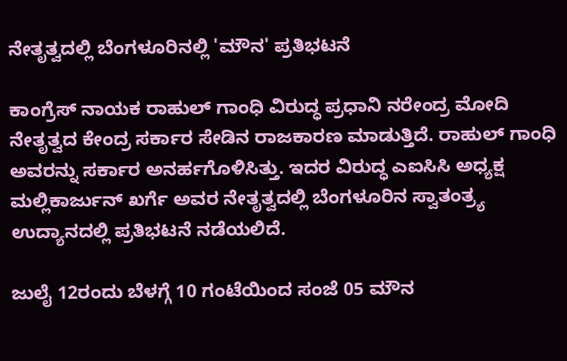ನೇತೃತ್ವದಲ್ಲಿ ಬೆಂಗಳೂರಿನಲ್ಲಿ 'ಮೌನ' ಪ್ರತಿಭಟನೆ

ಕಾಂಗ್ರೆಸ್ ನಾಯಕ ರಾಹುಲ್ ಗಾಂಧಿ ವಿರುದ್ಧ ಪ್ರಧಾನಿ ನರೇಂದ್ರ ಮೋದಿ ನೇತೃತ್ವದ ಕೇಂದ್ರ ಸರ್ಕಾರ ಸೇಡಿನ ರಾಜಕಾರಣ ಮಾಡುತ್ತಿದೆ. ರಾಹುಲ್ ಗಾಂಧಿ ಅವರನ್ನು ಸರ್ಕಾರ ಅನರ್ಹಗೊಳಿಸಿತ್ತು. ಇದರ ವಿರುದ್ಧ ಎಐಸಿಸಿ ಅಧ್ಯಕ್ಷ ಮಲ್ಲಿಕಾರ್ಜುನ್ ಖರ್ಗೆ ಅವರ ನೇತೃತ್ವದಲ್ಲಿ ಬೆಂಗಳೂರಿನ ಸ್ವಾತಂತ್ರ್ಯ ಉದ್ಯಾನದಲ್ಲಿ ಪ್ರತಿಭಟನೆ ನಡೆಯಲಿದೆ.

ಜುಲೈ 12ರಂದು ಬೆಳಗ್ಗೆ 10 ಗಂಟೆಯಿಂದ ಸಂಜೆ 05 ಮೌನ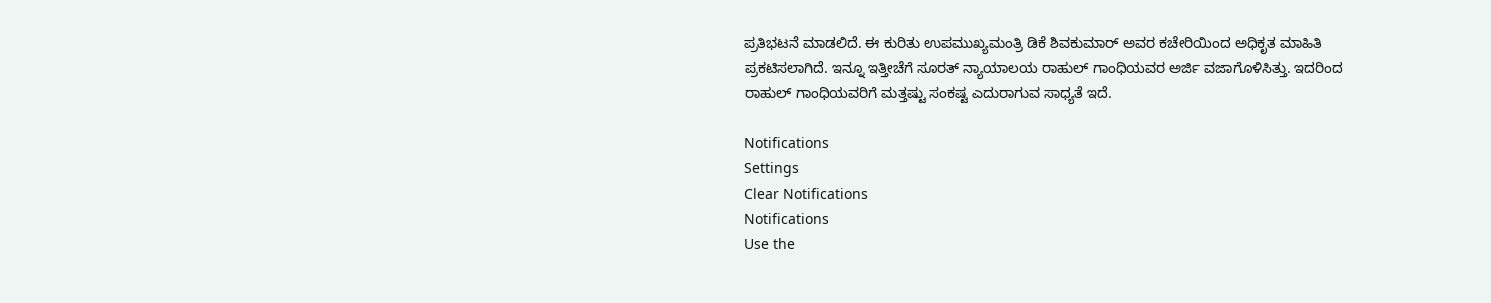ಪ್ರತಿಭಟನೆ ಮಾಡಲಿದೆ. ಈ ಕುರಿತು ಉಪಮುಖ್ಯಮಂತ್ರಿ ಡಿಕೆ ಶಿವಕುಮಾರ್ ಅವರ ಕಚೇರಿಯಿಂದ ಅಧಿಕೃತ ಮಾಹಿತಿ ಪ್ರಕಟಿಸಲಾಗಿದೆ. ಇನ್ನೂ ಇತ್ತೀಚೆಗೆ ಸೂರತ್ ನ್ಯಾಯಾಲಯ ರಾಹುಲ್ ಗಾಂಧಿಯವರ ಅರ್ಜಿ ವಜಾಗೊಳಿಸಿತ್ತು. ಇದರಿಂದ ರಾಹುಲ್ ಗಾಂಧಿಯವರಿಗೆ ಮತ್ತಷ್ಟು ಸಂಕಷ್ಟ ಎದುರಾಗುವ ಸಾಧ್ಯತೆ ಇದೆ.

Notifications
Settings
Clear Notifications
Notifications
Use the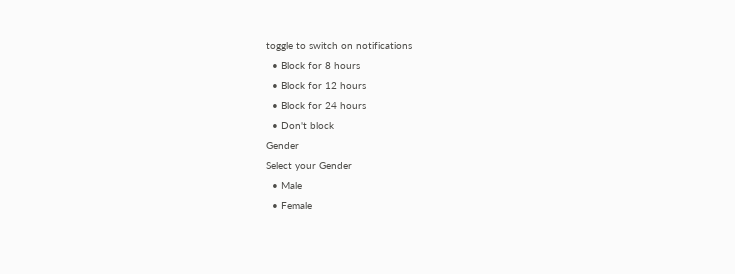toggle to switch on notifications
  • Block for 8 hours
  • Block for 12 hours
  • Block for 24 hours
  • Don't block
Gender
Select your Gender
  • Male
  • Female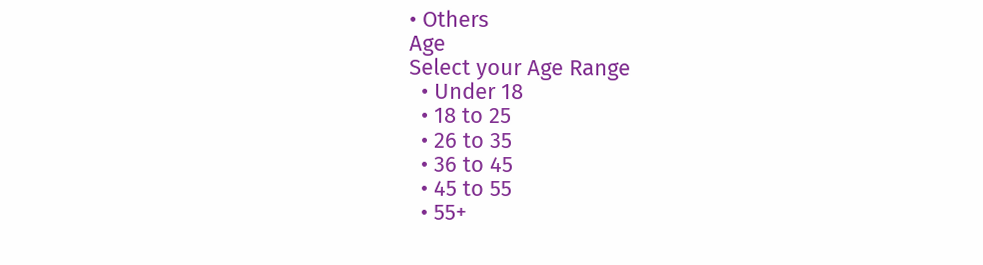• Others
Age
Select your Age Range
  • Under 18
  • 18 to 25
  • 26 to 35
  • 36 to 45
  • 45 to 55
  • 55+